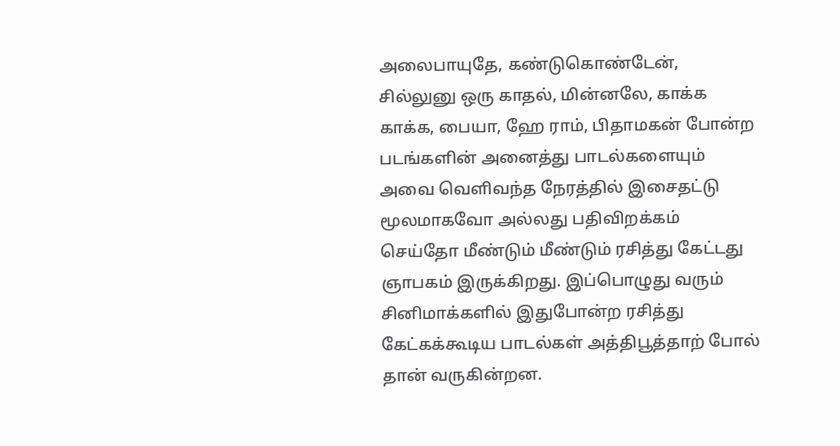அலைபாயுதே, கண்டுகொண்டேன், சில்லுனு ஒரு காதல், மின்னலே, காக்க காக்க, பையா, ஹே ராம், பிதாமகன் போன்ற படங்களின் அனைத்து பாடல்களையும் அவை வெளிவந்த நேரத்தில் இசைதட்டு மூலமாகவோ அல்லது பதிவிறக்கம் செய்தோ மீண்டும் மீண்டும் ரசித்து கேட்டது ஞாபகம் இருக்கிறது. இப்பொழுது வரும் சினிமாக்களில் இதுபோன்ற ரசித்து கேட்கக்கூடிய பாடல்கள் அத்திபூத்தாற் போல் தான் வருகின்றன.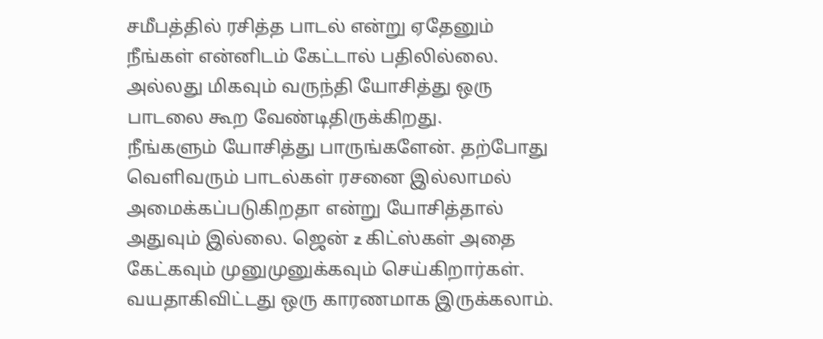சமீபத்தில் ரசித்த பாடல் என்று ஏதேனும் நீங்கள் என்னிடம் கேட்டால் பதிலில்லை. அல்லது மிகவும் வருந்தி யோசித்து ஒரு பாடலை கூற வேண்டிதிருக்கிறது.
நீங்களும் யோசித்து பாருங்களேன். தற்போது வெளிவரும் பாடல்கள் ரசனை இல்லாமல் அமைக்கப்படுகிறதா என்று யோசித்தால் அதுவும் இல்லை. ஜென் z கிட்ஸ்கள் அதை கேட்கவும் முனுமுனுக்கவும் செய்கிறார்கள். வயதாகிவிட்டது ஒரு காரணமாக இருக்கலாம்.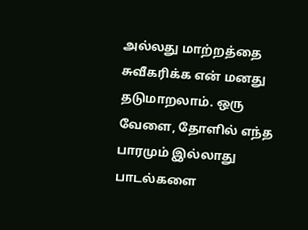அல்லது மாற்றத்தை சுவீகரிக்க என் மனது தடுமாறலாம். ஒரு வேளை, தோளில் எந்த பாரமும் இல்லாது பாடல்களை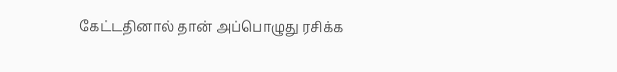கேட்டதினால் தான் அப்பொழுது ரசிக்க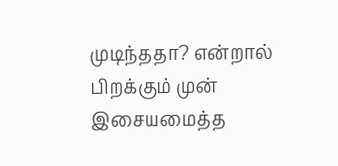முடிந்ததா? என்றால் பிறக்கும் முன் இசையமைத்த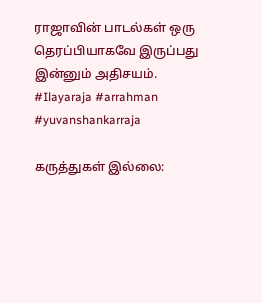ராஜாவின் பாடல்கள் ஒரு தெரப்பியாகவே இருப்பது இன்னும் அதிசயம்.
#Ilayaraja #arrahman #yuvanshankarraja

கருத்துகள் இல்லை: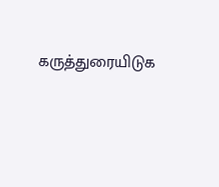கருத்துரையிடுக